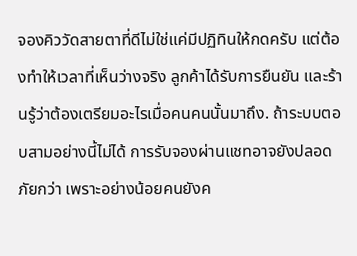จองคิววัดสายตาที่ดีไม่ใช่แค่มีปฏิทินให้กดครับ แต่ต้องทำให้เวลาที่เห็นว่างจริง ลูกค้าได้รับการยืนยัน และร้านรู้ว่าต้องเตรียมอะไรเมื่อคนคนนั้นมาถึง. ถ้าระบบตอบสามอย่างนี้ไม่ได้ การรับจองผ่านแชทอาจยังปลอดภัยกว่า เพราะอย่างน้อยคนยังค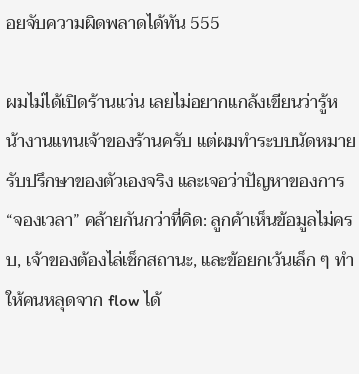อยจับความผิดพลาดได้ทัน 555

ผมไม่ได้เปิดร้านแว่น เลยไม่อยากแกล้งเขียนว่ารู้หน้างานแทนเจ้าของร้านครับ แต่ผมทำระบบนัดหมายรับปรึกษาของตัวเองจริง และเจอว่าปัญหาของการ “จองเวลา” คล้ายกันกว่าที่คิด: ลูกค้าเห็นข้อมูลไม่ครบ, เจ้าของต้องไล่เช็กสถานะ, และข้อยกเว้นเล็ก ๆ ทำให้คนหลุดจาก flow ได้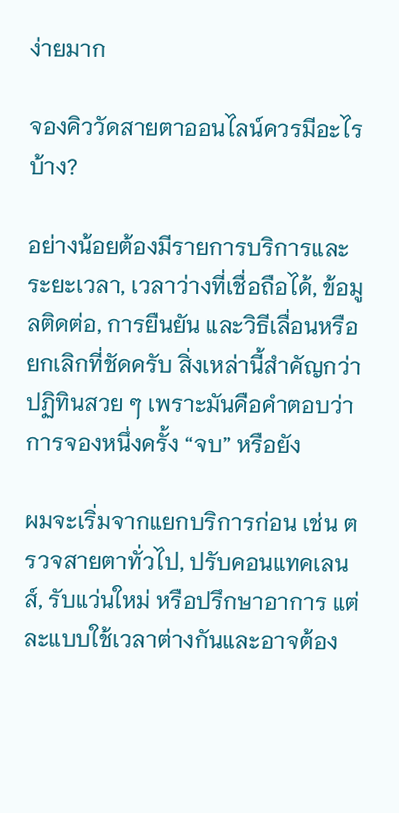ง่ายมาก

จองคิววัดสายตาออนไลน์ควรมีอะไรบ้าง?

อย่างน้อยต้องมีรายการบริการและระยะเวลา, เวลาว่างที่เชื่อถือได้, ข้อมูลติดต่อ, การยืนยัน และวิธีเลื่อนหรือยกเลิกที่ชัดครับ สิ่งเหล่านี้สำคัญกว่าปฏิทินสวย ๆ เพราะมันคือคำตอบว่าการจองหนึ่งครั้ง “จบ” หรือยัง

ผมจะเริ่มจากแยกบริการก่อน เช่น ตรวจสายตาทั่วไป, ปรับคอนแทคเลนส์, รับแว่นใหม่ หรือปรึกษาอาการ แต่ละแบบใช้เวลาต่างกันและอาจต้อง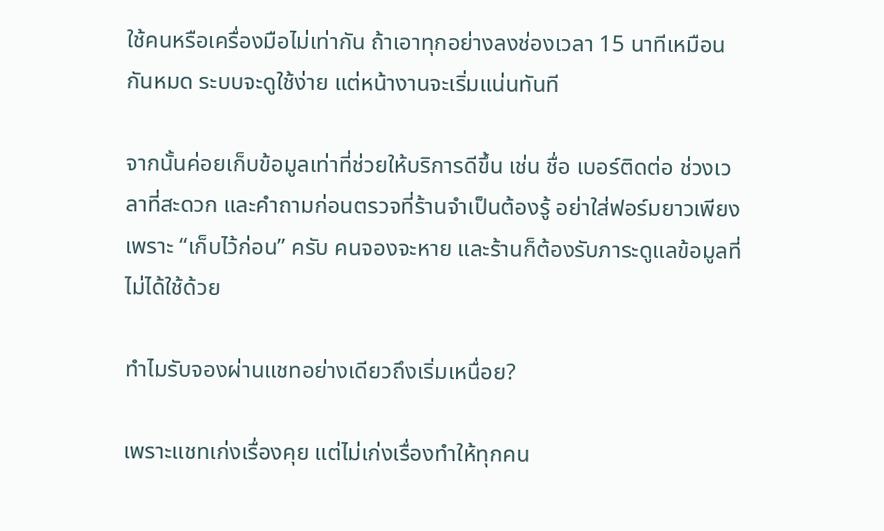ใช้คนหรือเครื่องมือไม่เท่ากัน ถ้าเอาทุกอย่างลงช่องเวลา 15 นาทีเหมือนกันหมด ระบบจะดูใช้ง่าย แต่หน้างานจะเริ่มแน่นทันที

จากนั้นค่อยเก็บข้อมูลเท่าที่ช่วยให้บริการดีขึ้น เช่น ชื่อ เบอร์ติดต่อ ช่วงเวลาที่สะดวก และคำถามก่อนตรวจที่ร้านจำเป็นต้องรู้ อย่าใส่ฟอร์มยาวเพียงเพราะ “เก็บไว้ก่อน” ครับ คนจองจะหาย และร้านก็ต้องรับภาระดูแลข้อมูลที่ไม่ได้ใช้ด้วย

ทำไมรับจองผ่านแชทอย่างเดียวถึงเริ่มเหนื่อย?

เพราะแชทเก่งเรื่องคุย แต่ไม่เก่งเรื่องทำให้ทุกคน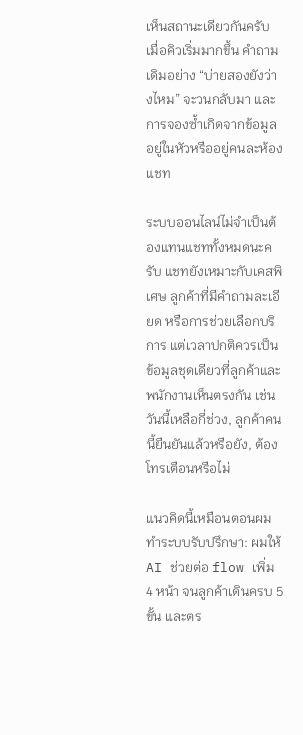เห็นสถานะเดียวกันครับ เมื่อคิวเริ่มมากขึ้น คำถามเดิมอย่าง “บ่ายสองยังว่างไหม” จะวนกลับมา และการจองซ้ำเกิดจากข้อมูลอยู่ในหัวหรืออยู่คนละห้องแชท

ระบบออนไลน์ไม่จำเป็นต้องแทนแชททั้งหมดนะครับ แชทยังเหมาะกับเคสพิเศษ ลูกค้าที่มีคำถามละเอียด หรือการช่วยเลือกบริการ แต่เวลาปกติควรเป็นข้อมูลชุดเดียวที่ลูกค้าและพนักงานเห็นตรงกัน เช่น วันนี้เหลือกี่ช่วง, ลูกค้าคนนี้ยืนยันแล้วหรือยัง, ต้องโทรเตือนหรือไม่

แนวคิดนี้เหมือนตอนผมทำระบบรับปรึกษา: ผมให้ AI ช่วยต่อ flow เพิ่ม 4 หน้า จนลูกค้าเดินครบ 5 ขั้น และตร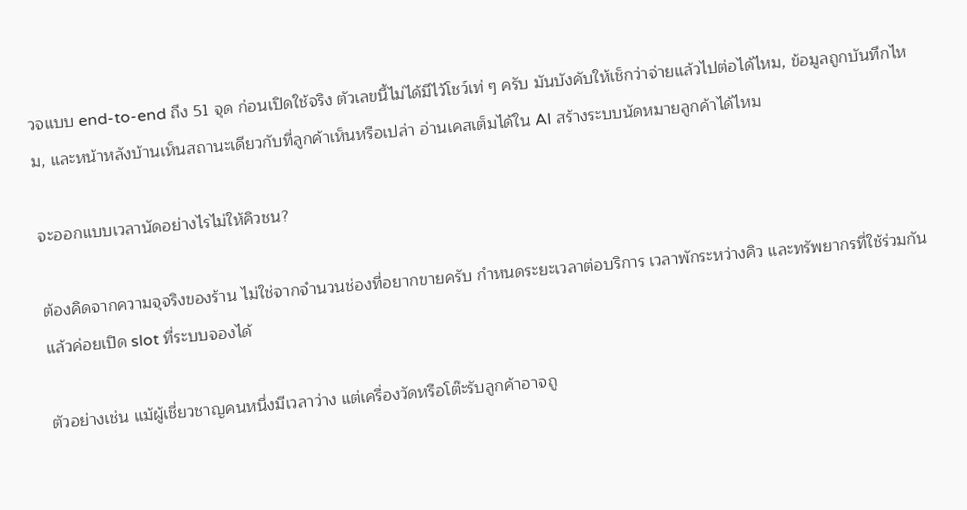วจแบบ end-to-end ถึง 51 จุด ก่อนเปิดใช้จริง ตัวเลขนี้ไม่ได้มีไว้โชว์เท่ ๆ ครับ มันบังคับให้เช็กว่าจ่ายแล้วไปต่อได้ไหม, ข้อมูลถูกบันทึกไหม, และหน้าหลังบ้านเห็นสถานะเดียวกับที่ลูกค้าเห็นหรือเปล่า อ่านเคสเต็มได้ใน AI สร้างระบบนัดหมายลูกค้าได้ไหม

จะออกแบบเวลานัดอย่างไรไม่ให้คิวชน?

ต้องคิดจากความจุจริงของร้าน ไม่ใช่จากจำนวนช่องที่อยากขายครับ กำหนดระยะเวลาต่อบริการ เวลาพักระหว่างคิว และทรัพยากรที่ใช้ร่วมกัน แล้วค่อยเปิด slot ที่ระบบจองได้

ตัวอย่างเช่น แม้ผู้เชี่ยวชาญคนหนึ่งมีเวลาว่าง แต่เครื่องวัดหรือโต๊ะรับลูกค้าอาจถู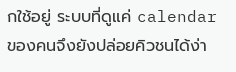กใช้อยู่ ระบบที่ดูแค่ calendar ของคนจึงยังปล่อยคิวชนได้ง่า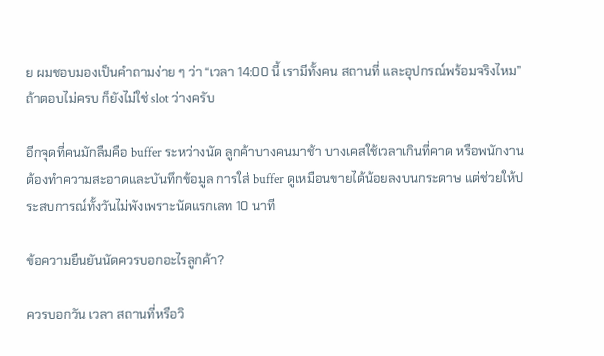ย ผมชอบมองเป็นคำถามง่าย ๆ ว่า “เวลา 14:00 นี้ เรามีทั้งคน สถานที่ และอุปกรณ์พร้อมจริงไหม” ถ้าตอบไม่ครบ ก็ยังไม่ใช่ slot ว่างครับ

อีกจุดที่คนมักลืมคือ buffer ระหว่างนัด ลูกค้าบางคนมาช้า บางเคสใช้เวลาเกินที่คาด หรือพนักงานต้องทำความสะอาดและบันทึกข้อมูล การใส่ buffer ดูเหมือนขายได้น้อยลงบนกระดาษ แต่ช่วยให้ประสบการณ์ทั้งวันไม่พังเพราะนัดแรกเลท 10 นาที

ข้อความยืนยันนัดควรบอกอะไรลูกค้า?

ควรบอกวัน เวลา สถานที่หรือวิ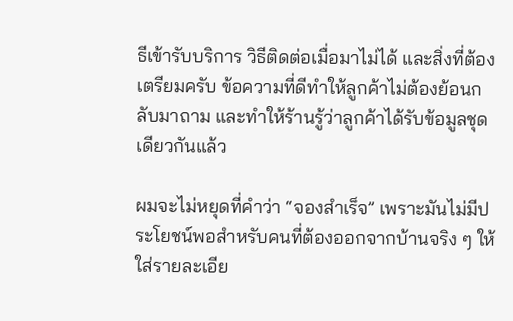ธีเข้ารับบริการ วิธีติดต่อเมื่อมาไม่ได้ และสิ่งที่ต้องเตรียมครับ ข้อความที่ดีทำให้ลูกค้าไม่ต้องย้อนกลับมาถาม และทำให้ร้านรู้ว่าลูกค้าได้รับข้อมูลชุดเดียวกันแล้ว

ผมจะไม่หยุดที่คำว่า “จองสำเร็จ” เพราะมันไม่มีประโยชน์พอสำหรับคนที่ต้องออกจากบ้านจริง ๆ ให้ใส่รายละเอีย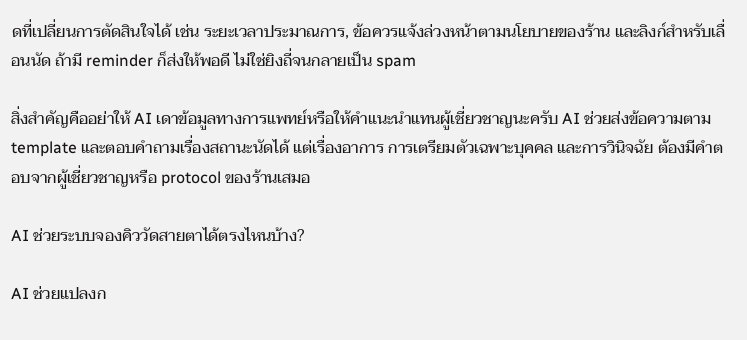ดที่เปลี่ยนการตัดสินใจได้ เช่น ระยะเวลาประมาณการ, ข้อควรแจ้งล่วงหน้าตามนโยบายของร้าน และลิงก์สำหรับเลื่อนนัด ถ้ามี reminder ก็ส่งให้พอดี ไม่ใช่ยิงถี่จนกลายเป็น spam

สิ่งสำคัญคืออย่าให้ AI เดาข้อมูลทางการแพทย์หรือให้คำแนะนำแทนผู้เชี่ยวชาญนะครับ AI ช่วยส่งข้อความตาม template และตอบคำถามเรื่องสถานะนัดได้ แต่เรื่องอาการ การเตรียมตัวเฉพาะบุคคล และการวินิจฉัย ต้องมีคำตอบจากผู้เชี่ยวชาญหรือ protocol ของร้านเสมอ

AI ช่วยระบบจองคิววัดสายตาได้ตรงไหนบ้าง?

AI ช่วยแปลงก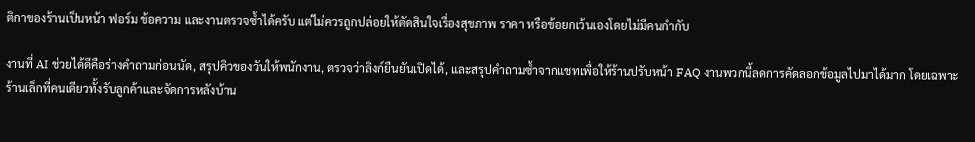ติกาของร้านเป็นหน้า ฟอร์ม ข้อความ และงานตรวจซ้ำได้ครับ แต่ไม่ควรถูกปล่อยให้ตัดสินใจเรื่องสุขภาพ ราคา หรือข้อยกเว้นเองโดยไม่มีคนกำกับ

งานที่ AI ช่วยได้ดีคือร่างคำถามก่อนนัด, สรุปคิวของวันให้พนักงาน, ตรวจว่าลิงก์ยืนยันเปิดได้, และสรุปคำถามซ้ำจากแชทเพื่อให้ร้านปรับหน้า FAQ งานพวกนี้ลดการคัดลอกข้อมูลไปมาได้มาก โดยเฉพาะร้านเล็กที่คนเดียวทั้งรับลูกค้าและจัดการหลังบ้าน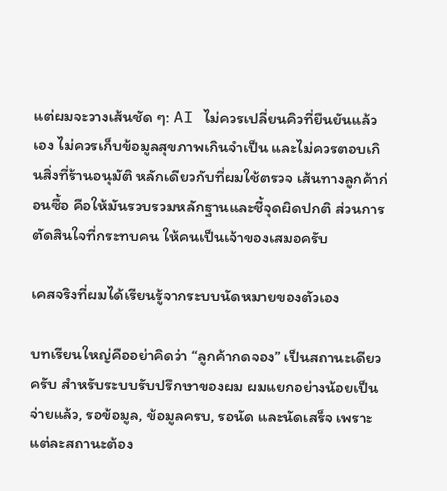แต่ผมจะวางเส้นชัด ๆ: AI ไม่ควรเปลี่ยนคิวที่ยืนยันแล้วเอง ไม่ควรเก็บข้อมูลสุขภาพเกินจำเป็น และไม่ควรตอบเกินสิ่งที่ร้านอนุมัติ หลักเดียวกับที่ผมใช้ตรวจ เส้นทางลูกค้าก่อนซื้อ คือให้มันรวบรวมหลักฐานและชี้จุดผิดปกติ ส่วนการตัดสินใจที่กระทบคน ให้คนเป็นเจ้าของเสมอครับ

เคสจริงที่ผมได้เรียนรู้จากระบบนัดหมายของตัวเอง

บทเรียนใหญ่คืออย่าคิดว่า “ลูกค้ากดจอง” เป็นสถานะเดียวครับ สำหรับระบบรับปรึกษาของผม ผมแยกอย่างน้อยเป็นจ่ายแล้ว, รอข้อมูล, ข้อมูลครบ, รอนัด และนัดเสร็จ เพราะแต่ละสถานะต้อง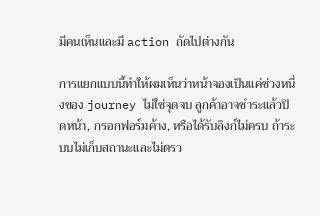มีคนเห็นและมี action ถัดไปต่างกัน

การแยกแบบนี้ทำให้ผมเห็นว่าหน้าจองเป็นแค่ช่วงหนึ่งของ journey ไม่ใช่จุดจบ ลูกค้าอาจชำระแล้วปิดหน้า, กรอกฟอร์มค้าง, หรือได้รับลิงก์ไม่ครบ ถ้าระบบไม่เก็บสถานะและไม่ตรว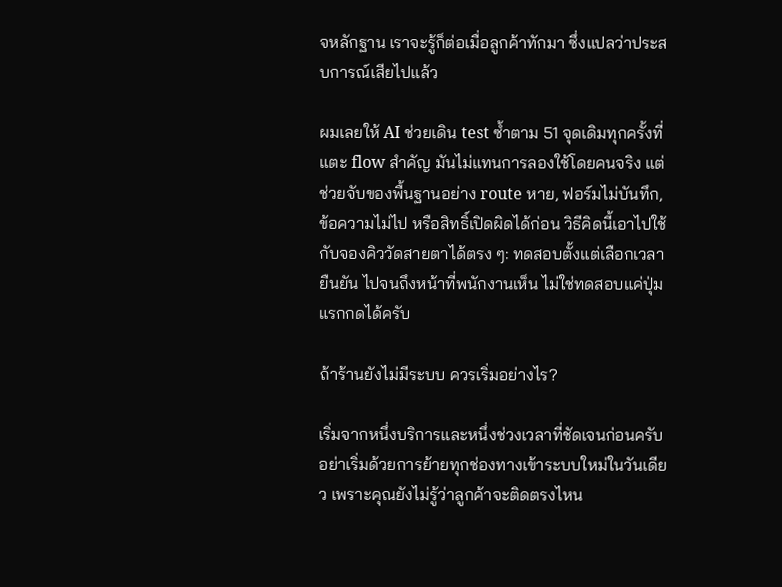จหลักฐาน เราจะรู้ก็ต่อเมื่อลูกค้าทักมา ซึ่งแปลว่าประสบการณ์เสียไปแล้ว

ผมเลยให้ AI ช่วยเดิน test ซ้ำตาม 51 จุดเดิมทุกครั้งที่แตะ flow สำคัญ มันไม่แทนการลองใช้โดยคนจริง แต่ช่วยจับของพื้นฐานอย่าง route หาย, ฟอร์มไม่บันทึก, ข้อความไม่ไป หรือสิทธิ์เปิดผิดได้ก่อน วิธีคิดนี้เอาไปใช้กับจองคิววัดสายตาได้ตรง ๆ: ทดสอบตั้งแต่เลือกเวลา ยืนยัน ไปจนถึงหน้าที่พนักงานเห็น ไม่ใช่ทดสอบแค่ปุ่มแรกกดได้ครับ

ถ้าร้านยังไม่มีระบบ ควรเริ่มอย่างไร?

เริ่มจากหนึ่งบริการและหนึ่งช่วงเวลาที่ชัดเจนก่อนครับ อย่าเริ่มด้วยการย้ายทุกช่องทางเข้าระบบใหม่ในวันเดียว เพราะคุณยังไม่รู้ว่าลูกค้าจะติดตรงไหน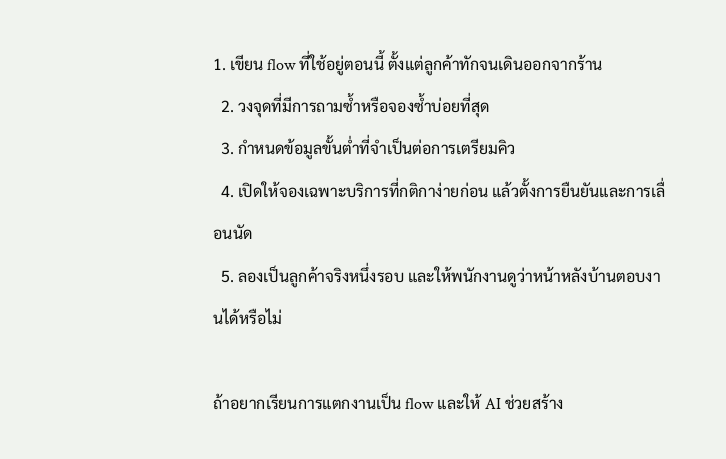1. เขียน flow ที่ใช้อยู่ตอนนี้ ตั้งแต่ลูกค้าทักจนเดินออกจากร้าน
  2. วงจุดที่มีการถามซ้ำหรือจองซ้ำบ่อยที่สุด
  3. กำหนดข้อมูลขั้นต่ำที่จำเป็นต่อการเตรียมคิว
  4. เปิดให้จองเฉพาะบริการที่กติกาง่ายก่อน แล้วตั้งการยืนยันและการเลื่อนนัด
  5. ลองเป็นลูกค้าจริงหนึ่งรอบ และให้พนักงานดูว่าหน้าหลังบ้านตอบงานได้หรือไม่

ถ้าอยากเรียนการแตกงานเป็น flow และให้ AI ช่วยสร้าง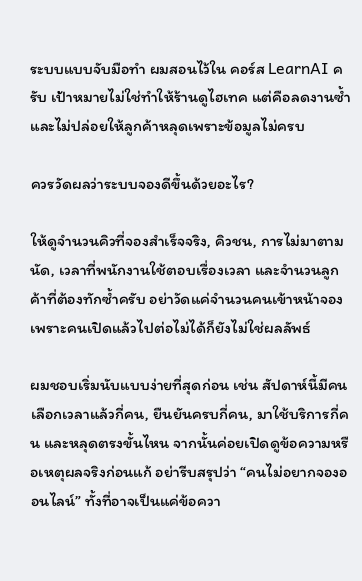ระบบแบบจับมือทำ ผมสอนไว้ใน คอร์ส LearnAI ครับ เป้าหมายไม่ใช่ทำให้ร้านดูไฮเทค แต่คือลดงานซ้ำและไม่ปล่อยให้ลูกค้าหลุดเพราะข้อมูลไม่ครบ

ควรวัดผลว่าระบบจองดีขึ้นด้วยอะไร?

ให้ดูจำนวนคิวที่จองสำเร็จจริง, คิวชน, การไม่มาตามนัด, เวลาที่พนักงานใช้ตอบเรื่องเวลา และจำนวนลูกค้าที่ต้องทักซ้ำครับ อย่าวัดแค่จำนวนคนเข้าหน้าจอง เพราะคนเปิดแล้วไปต่อไม่ได้ก็ยังไม่ใช่ผลลัพธ์

ผมชอบเริ่มนับแบบง่ายที่สุดก่อน เช่น สัปดาห์นี้มีคนเลือกเวลาแล้วกี่คน, ยืนยันครบกี่คน, มาใช้บริการกี่คน และหลุดตรงขั้นไหน จากนั้นค่อยเปิดดูข้อความหรือเหตุผลจริงก่อนแก้ อย่ารีบสรุปว่า “คนไม่อยากจองออนไลน์” ทั้งที่อาจเป็นแค่ข้อควา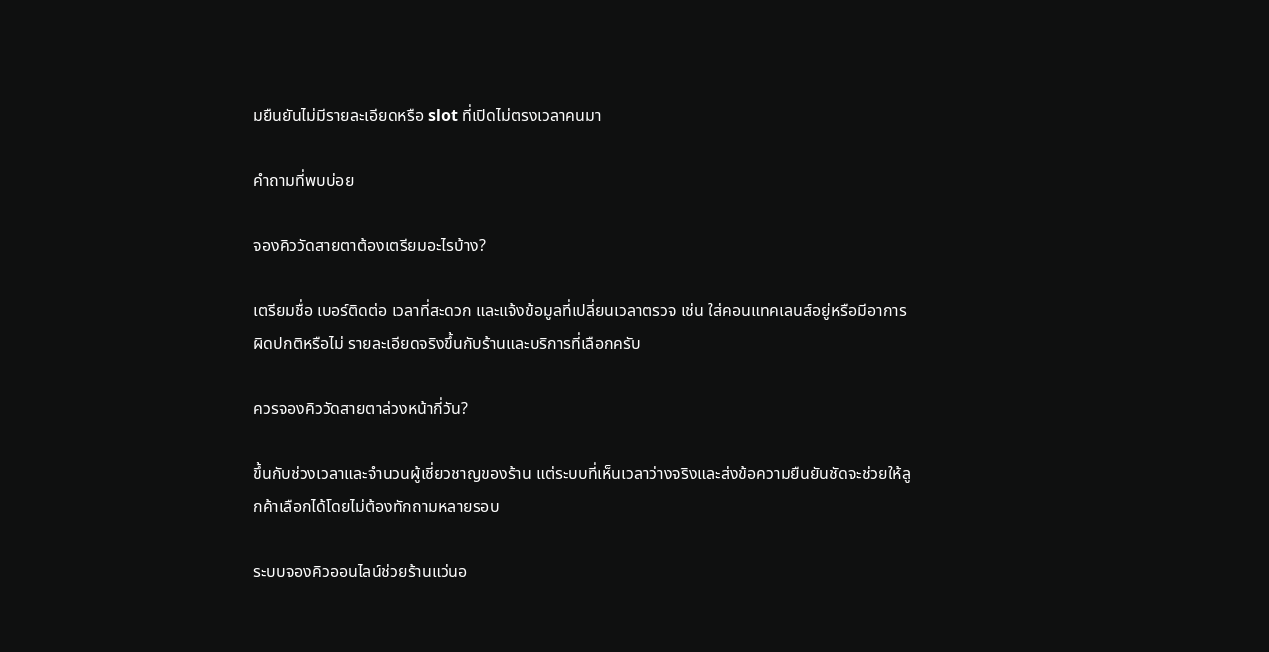มยืนยันไม่มีรายละเอียดหรือ slot ที่เปิดไม่ตรงเวลาคนมา

คำถามที่พบบ่อย

จองคิววัดสายตาต้องเตรียมอะไรบ้าง?

เตรียมชื่อ เบอร์ติดต่อ เวลาที่สะดวก และแจ้งข้อมูลที่เปลี่ยนเวลาตรวจ เช่น ใส่คอนแทคเลนส์อยู่หรือมีอาการผิดปกติหรือไม่ รายละเอียดจริงขึ้นกับร้านและบริการที่เลือกครับ

ควรจองคิววัดสายตาล่วงหน้ากี่วัน?

ขึ้นกับช่วงเวลาและจำนวนผู้เชี่ยวชาญของร้าน แต่ระบบที่เห็นเวลาว่างจริงและส่งข้อความยืนยันชัดจะช่วยให้ลูกค้าเลือกได้โดยไม่ต้องทักถามหลายรอบ

ระบบจองคิวออนไลน์ช่วยร้านแว่นอ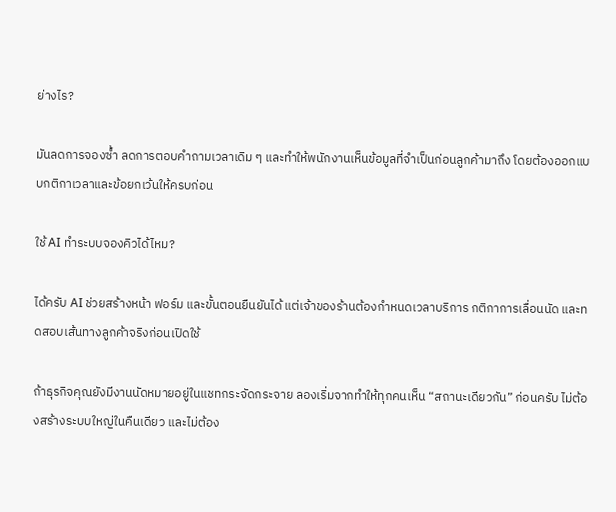ย่างไร?

มันลดการจองซ้ำ ลดการตอบคำถามเวลาเดิม ๆ และทำให้พนักงานเห็นข้อมูลที่จำเป็นก่อนลูกค้ามาถึง โดยต้องออกแบบกติกาเวลาและข้อยกเว้นให้ครบก่อน

ใช้ AI ทำระบบจองคิวได้ไหม?

ได้ครับ AI ช่วยสร้างหน้า ฟอร์ม และขั้นตอนยืนยันได้ แต่เจ้าของร้านต้องกำหนดเวลาบริการ กติกาการเลื่อนนัด และทดสอบเส้นทางลูกค้าจริงก่อนเปิดใช้

ถ้าธุรกิจคุณยังมีงานนัดหมายอยู่ในแชทกระจัดกระจาย ลองเริ่มจากทำให้ทุกคนเห็น “สถานะเดียวกัน” ก่อนครับ ไม่ต้องสร้างระบบใหญ่ในคืนเดียว และไม่ต้อง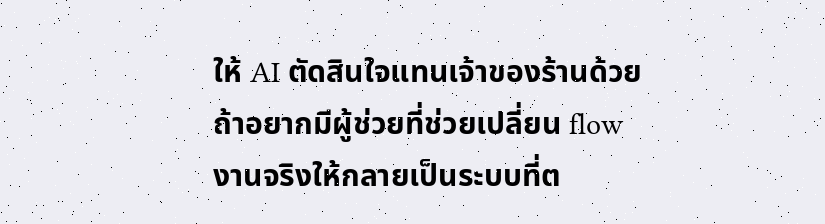ให้ AI ตัดสินใจแทนเจ้าของร้านด้วย ถ้าอยากมีผู้ช่วยที่ช่วยเปลี่ยน flow งานจริงให้กลายเป็นระบบที่ต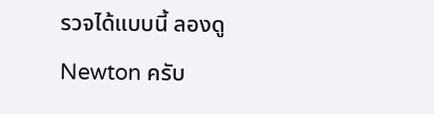รวจได้แบบนี้ ลองดู Newton ครับ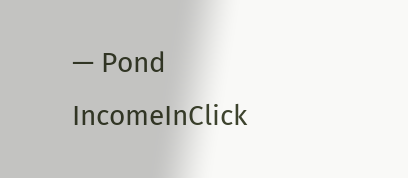— Pond
IncomeInClick